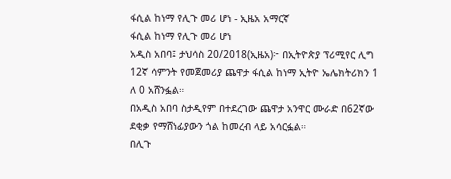ፋሲል ከነማ የሊጉ መሪ ሆነ - ኢዜአ አማርኛ
ፋሲል ከነማ የሊጉ መሪ ሆነ
አዲስ አበባ፤ ታህሳስ 20/2018(ኢዜአ)፦ በኢትዮጵያ ፕሪሚየር ሊግ 12ኛ ሳምንት የመጀመሪያ ጨዋታ ፋሲል ከነማ ኢትዮ ኤሌክትሪክን 1 ለ 0 አሸንፏል።
በአዲስ አበባ ስታዲየም በተደረገው ጨዋታ አንዋር ሙራድ በ62ኛው ደቂቃ የማሸነፊያውን ጎል ከመረብ ላይ አሳርፏል።
በሊጉ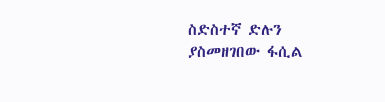ስድስተኛ ድሉን ያስመዘገበው ፋሲል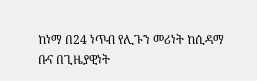ከነማ በ24 ነጥብ የሊጉን መሪነት ከሲዳማ ቡና በጊዜያዊነት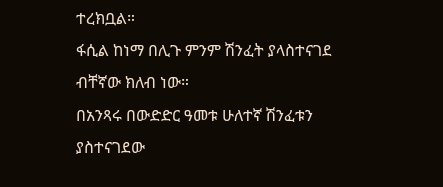ተረክቧል።
ፋሲል ከነማ በሊጉ ምንም ሽንፈት ያላስተናገደ ብቸኛው ክለብ ነው።
በአንጻሩ በውድድር ዓመቱ ሁለተኛ ሽንፈቱን ያስተናገደው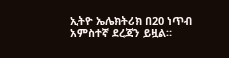ኢትዮ ኤሌክትሪክ በ20 ነጥብ አምስተኛ ደረጃን ይዟል።